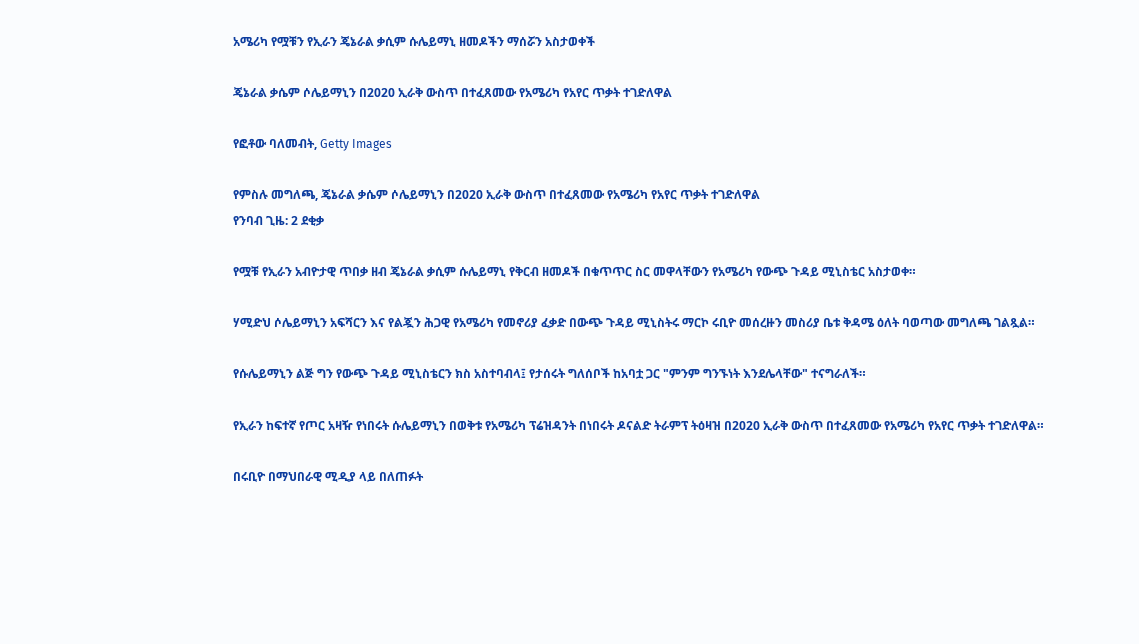አሜሪካ የሟቹን የኢራን ጄኔራል ቃሲም ሱሌይማኒ ዘመዶችን ማሰሯን አስታወቀች

ጄኔራል ቃሴም ሶሌይማኒን በ2020 ኢራቅ ውስጥ በተፈጸመው የአሜሪካ የአየር ጥቃት ተገድለዋል

የፎቶው ባለመብት, Getty Images

የምስሉ መግለጫ, ጄኔራል ቃሴም ሶሌይማኒን በ2020 ኢራቅ ውስጥ በተፈጸመው የአሜሪካ የአየር ጥቃት ተገድለዋል
የንባብ ጊዜ: 2 ደቂቃ

የሟቹ የኢራን አብዮታዊ ጥበቃ ዘብ ጄኔራል ቃሲም ሱሌይማኒ የቅርብ ዘመዶች በቁጥጥር ስር መዋላቸውን የአሜሪካ የውጭ ጉዳይ ሚኒስቴር አስታወቀ።

ሃሚድህ ሶሌይማኒን አፍሻርን እና የልጇን ሕጋዊ የአሜሪካ የመኖሪያ ፈቃድ በውጭ ጉዳይ ሚኒስትሩ ማርኮ ሩቢዮ መሰረዙን መስሪያ ቤቱ ቅዳሜ ዕለት ባወጣው መግለጫ ገልጿል።

የሱሌይማኒን ልጅ ግን የውጭ ጉዳይ ሚኒስቴርን ክስ አስተባብላ፤ የታሰሩት ግለሰቦች ከአባቷ ጋር "ምንም ግንኙነት እንደሌላቸው" ተናግራለች።

የኢራን ከፍተኛ የጦር አዛዥ የነበሩት ሱሌይማኒን በወቅቱ የአሜሪካ ፕሬዝዳንት በነበሩት ዶናልድ ትራምፕ ትዕዛዝ በ2020 ኢራቅ ውስጥ በተፈጸመው የአሜሪካ የአየር ጥቃት ተገድለዋል።

በሩቢዮ በማህበራዊ ሚዲያ ላይ በለጠፉት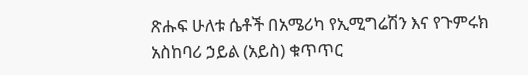ጽሑፍ ሁለቱ ሴቶች በአሜሪካ የኢሚግሬሽን እና የጉምሩክ አስከባሪ ኃይል (አይስ) ቁጥጥር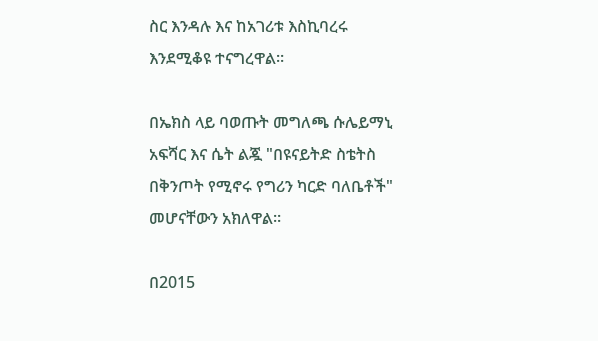ስር እንዳሉ እና ከአገሪቱ እስኪባረሩ እንደሚቆዩ ተናግረዋል።

በኤክስ ላይ ባወጡት መግለጫ ሱሌይማኒ አፍሻር እና ሴት ልጇ "በዩናይትድ ስቴትስ በቅንጦት የሚኖሩ የግሪን ካርድ ባለቤቶች" መሆናቸውን አክለዋል።

በ2015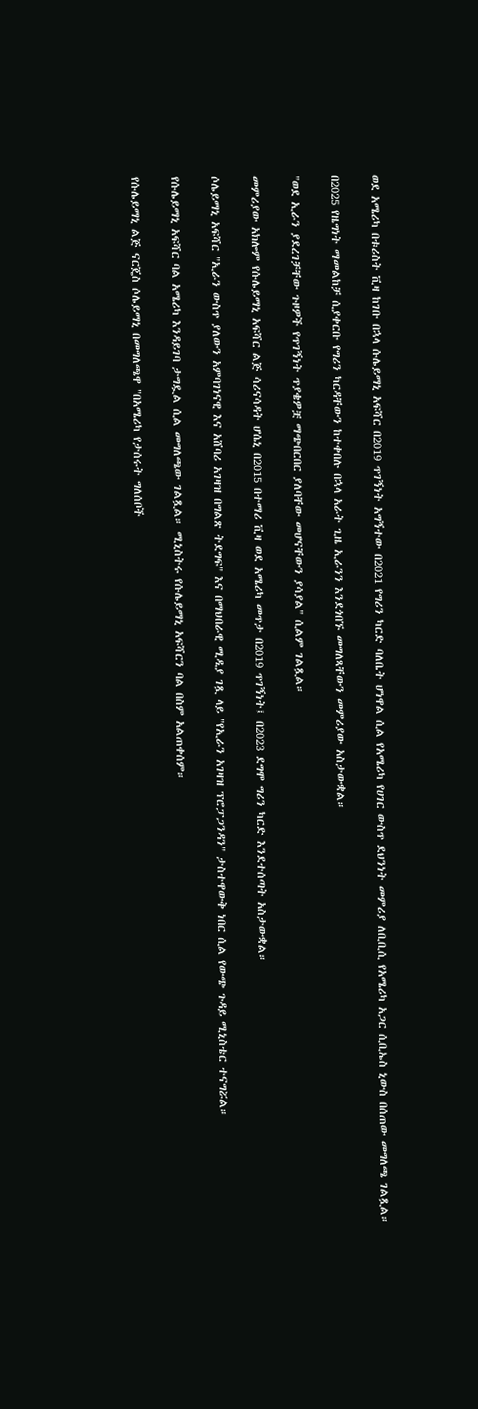ወደ አሜሪካ በቱሪስት ቪዛ ከገቡ በኋላ ሱሌይማኒ አፍሻር በ2019 ጥገኝነት አግኝተው በ2021 የግሪን ካርድ ባለቤት ሆነዋል ሲል የአሜሪካ የሀገር ውስጥ ደህንነት መምሪያ ለቢቢሲ የአሜሪካ አጋር ሲቢኤስ ኒውስ በሰጠው መግለጫ ገልጿል።

በ2025 የዜግነት ማመልከቻ ሲያቀርቡ የግሪን ካርዳቸውን ከተቀበሉ በኋላ አራት ጊዜ ኢራንን እንደጎበኙ መግለጻቸውን መምሪያው አስታውቋል።

"ወደ ኢራን ያደረገቻቸው ጉዞዎች የጥገኝነት ጥያቄዎቿ ማጭበርበር ያለባቸው መሆናቸውን ያሳያል" ሲልም ገልጿል።

መምሪያው አክሎም የሱሌይማኒ አፍሻር ልጅ ሳሪናሳዳት ሆሴኒ በ2015 በተማሪ ቪዛ ወደ አሜሪካ መጥታ በ2019 ጥገኝነት፤ በ2023 ደግሞ ግሪን ካርድ እንደተሰጣት አስታውቋል።

ሶሌይማኒ አፍሻር "ኢራን ውስጥ ያለውን አምባገነናዊ እና አሸባሪ አገዛዝ በግልጽ ትደግፍ" እና በማህበራዊ ሚዲያ ገጿ ላይ "የኢራን አገዛዝ ፕሮፓጋንዳን" ታስተዋውቅ ነበር ሲል የውጭ ጉዳይ ሚኒስቴር ተናግሯል።

የሱሌይማኒ አፍሻር ባል አሜሪካ እንዳይገባ ታግዷል ሲል መግለጫው ገልጿል። ሚኒስትሩ የሱሌይማኒ አፍሻርን ባል በስም አልጠቀሰም።

የሱሌይማኒ ልጅ ናርጄስ ሶሌይማኒ በመግለጫዋ "በአሜሪካ የታሰሩት ግለሰቦች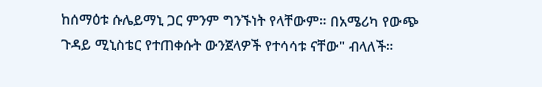ከሰማዕቱ ሱሌይማኒ ጋር ምንም ግንኙነት የላቸውም። በአሜሪካ የውጭ ጉዳይ ሚኒስቴር የተጠቀሱት ውንጀላዎች የተሳሳቱ ናቸው" ብላለች።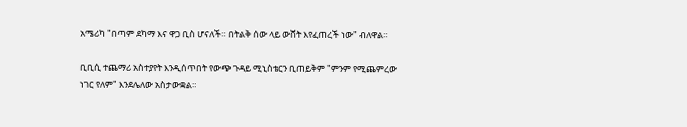አሜሪካ "በጣም ደካማ እና ዋጋ ቢስ ሆናለች። በትልቅ ሰው ላይ ውሸት እየፈጠረች ነው" ብለዋል።

ቢቢሲ ተጨማሪ አስተያየት እንዲሰጥበት የውጭ ጉዳይ ሚኒስቴርን ቢጠይቅም "ምንም የሚጨምረው ነገር የለም" እንደሌለው አስታውቋል።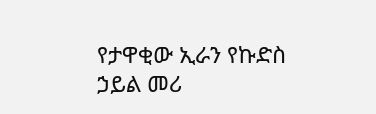የታዋቂው ኢራን የኩድስ ኃይል መሪ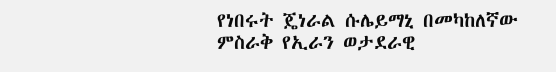የነበሩት ጄነራል ሱሌይማኒ በመካከለኛው ምስራቅ የኢራን ወታደራዊ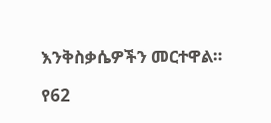እንቅስቃሴዎችን መርተዋል።

የ62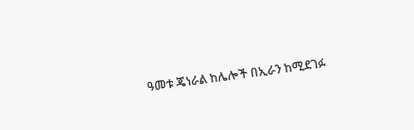ዓመቱ ጄነራል ከሌሎች በኢራን ከሚደገፉ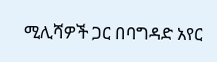ሚሊሻዎች ጋር በባግዳድ አየር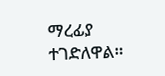ማረፊያ ተገድለዋል።